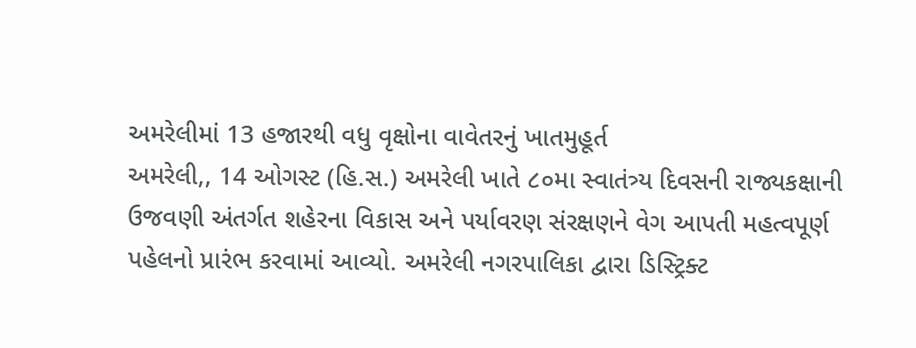અમરેલીમાં 13 હજારથી વધુ વૃક્ષોના વાવેતરનું ખાતમુહૂર્ત
અમરેલી,, 14 ઓગસ્ટ (હિ.સ.) અમરેલી ખાતે ૮૦મા સ્વાતંત્ર્ય દિવસની રાજ્યકક્ષાની ઉજવણી અંતર્ગત શહેરના વિકાસ અને પર્યાવરણ સંરક્ષણને વેગ આપતી મહત્વપૂર્ણ પહેલનો પ્રારંભ કરવામાં આવ્યો. અમરેલી નગરપાલિકા દ્વારા ડિસ્ટ્રિક્ટ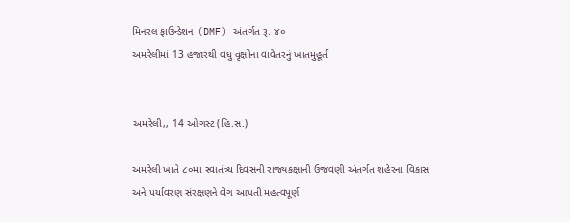મિનરલ ફાઉન્ડેશન (DMF) અંતર્ગત રૂ. ૪૦
અમરેલીમાં 13 હજારથી વધુ વૃક્ષોના વાવેતરનું ખાતમુહૂર્ત


અમરેલી,, 14 ઓગસ્ટ (હિ.સ.)

અમરેલી ખાતે ૮૦મા સ્વાતંત્ર્ય દિવસની રાજ્યકક્ષાની ઉજવણી અંતર્ગત શહેરના વિકાસ અને પર્યાવરણ સંરક્ષણને વેગ આપતી મહત્વપૂર્ણ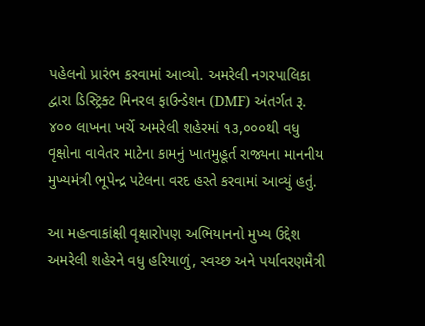પહેલનો પ્રારંભ કરવામાં આવ્યો. અમરેલી નગરપાલિકા દ્વારા ડિસ્ટ્રિક્ટ મિનરલ ફાઉન્ડેશન (DMF) અંતર્ગત રૂ. ૪૦૦ લાખના ખર્ચે અમરેલી શહેરમાં ૧૩,૦૦૦થી વધુ વૃક્ષોના વાવેતર માટેના કામનું ખાતમુહૂર્ત રાજ્યના માનનીય મુખ્યમંત્રી ભૂપેન્દ્ર પટેલના વરદ હસ્તે કરવામાં આવ્યું હતું.

આ મહત્વાકાંક્ષી વૃક્ષારોપણ અભિયાનનો મુખ્ય ઉદ્દેશ અમરેલી શહેરને વધુ હરિયાળું, સ્વચ્છ અને પર્યાવરણમૈત્રી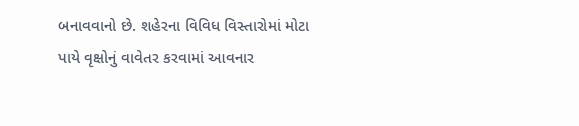બનાવવાનો છે. શહેરના વિવિધ વિસ્તારોમાં મોટા પાયે વૃક્ષોનું વાવેતર કરવામાં આવનાર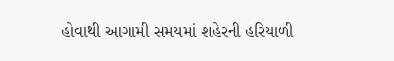હોવાથી આગામી સમયમાં શહેરની હરિયાળી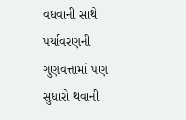વધવાની સાથે પર્યાવરણની ગુણવત્તામાં પણ સુધારો થવાની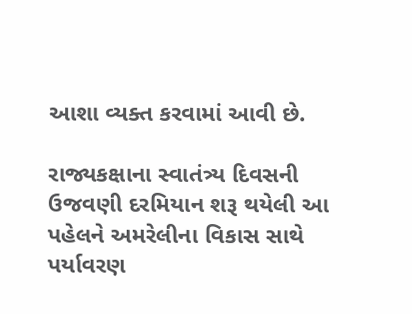આશા વ્યક્ત કરવામાં આવી છે.

રાજ્યકક્ષાના સ્વાતંત્ર્ય દિવસની ઉજવણી દરમિયાન શરૂ થયેલી આ પહેલને અમરેલીના વિકાસ સાથે પર્યાવરણ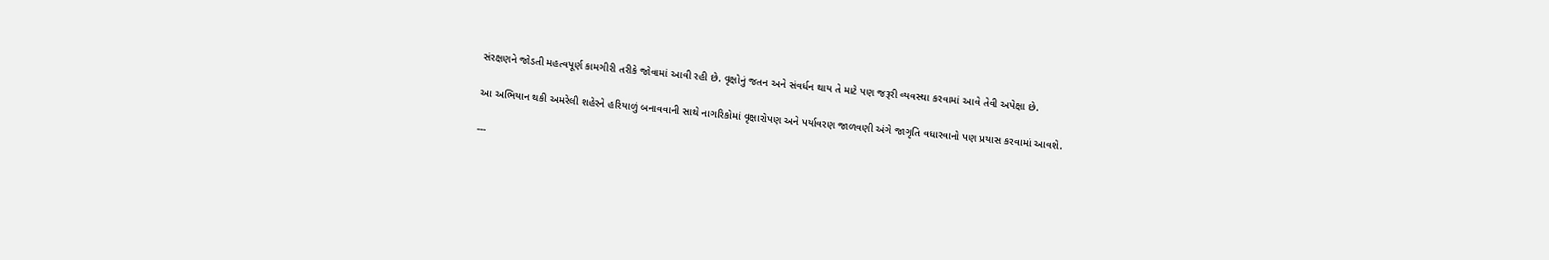સંરક્ષણને જોડતી મહત્વપૂર્ણ કામગીરી તરીકે જોવામાં આવી રહી છે. વૃક્ષોનું જતન અને સંવર્ધન થાય તે માટે પણ જરૂરી વ્યવસ્થા કરવામાં આવે તેવી અપેક્ષા છે.

આ અભિયાન થકી અમરેલી શહેરને હરિયાળું બનાવવાની સાથે નાગરિકોમાં વૃક્ષારોપણ અને પર્યાવરણ જાળવણી અંગે જાગૃતિ વધારવાનો પણ પ્રયાસ કરવામાં આવશે.

---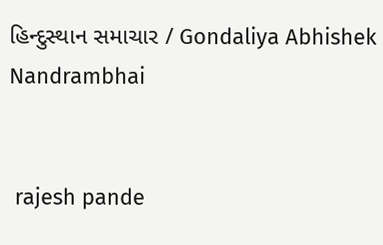હિન્દુસ્થાન સમાચાર / Gondaliya Abhishek Nandrambhai


 rajesh pande